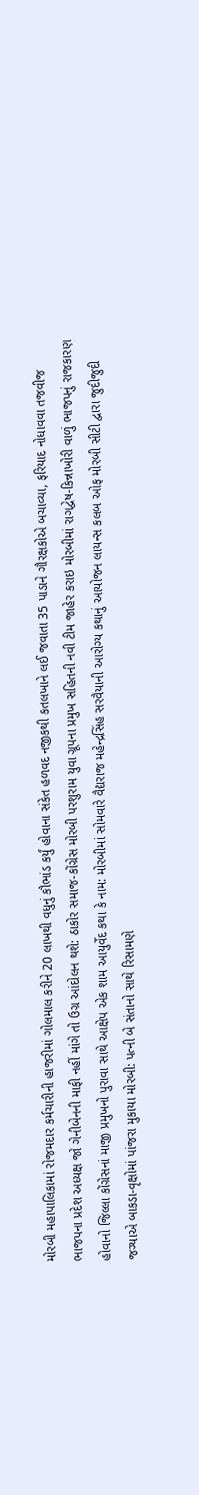મોરબી મહાપાલિકામાં રોજમદાર કર્મચારીની હાજરીમાં ગોલમાલ કરીને 20 લાખથી વધુનું કૌભાંડ કર્યું હોવાના સંકેત હળવદ નજીકથી કતલખાને લઈ જવાતા 35 પાડાને ગૌરક્ષકોએ બચાવ્યા, ફરિયાદ નોધાવવા તજવીજ ભાજપના પ્રદેશ અધ્યક્ષ જો ગેનીબેનની માફી નહીં માંગે તો ઉગ્ર આંદોલન થશે: ઠાકોર સમાજ-કોંગ્રેસ મોરબી પરશુરામ યુવા ગ્રૂપના પ્રમુખ સહિતની નવી ટીમ જાહેર કરાઇ મોરબીમાં રાગદ્વેષ-કિન્નાખોરી વાળું ભાજપનું રાજકારણ હોવાનો જિલ્લા કોંગ્રેસનાં માજી પ્રમુખનો પુરાવા સાથે આક્ષેપ એક શામ આયુર્વેદ કથા કે નામ: મોરબીમાં સોમવારે વૈદ્યરાજ મહેન્દ્રસિંહ સરવૈયાની આરોગ્ય કથાનું આયોજન લાયન્સ કલબ ઓફ મોરબી સીટી દ્વારા જુદીજુદી જગ્યાએ બાકડા-વૃક્ષોમાં પાંજરા મુકાયા મોરબી: પત્ની બે સંતાનો સાથે રિસામણે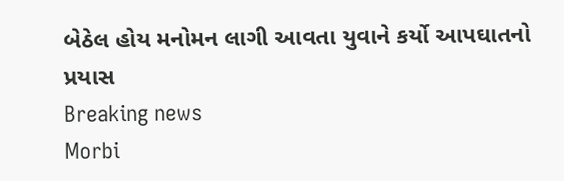બેઠેલ હોય મનોમન લાગી આવતા યુવાને કર્યો આપઘાતનો પ્રયાસ
Breaking news
Morbi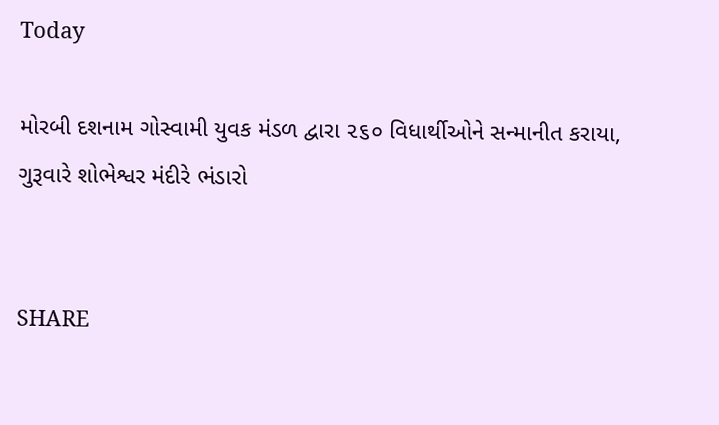Today

મોરબી દશનામ ગોસ્વામી યુવક મંડળ દ્વારા ૨૬૦ વિધાર્થીઓને સન્માનીત કરાયા, ગુરૂવારે શોભેશ્વર મંદીરે ભંડારો


SHARE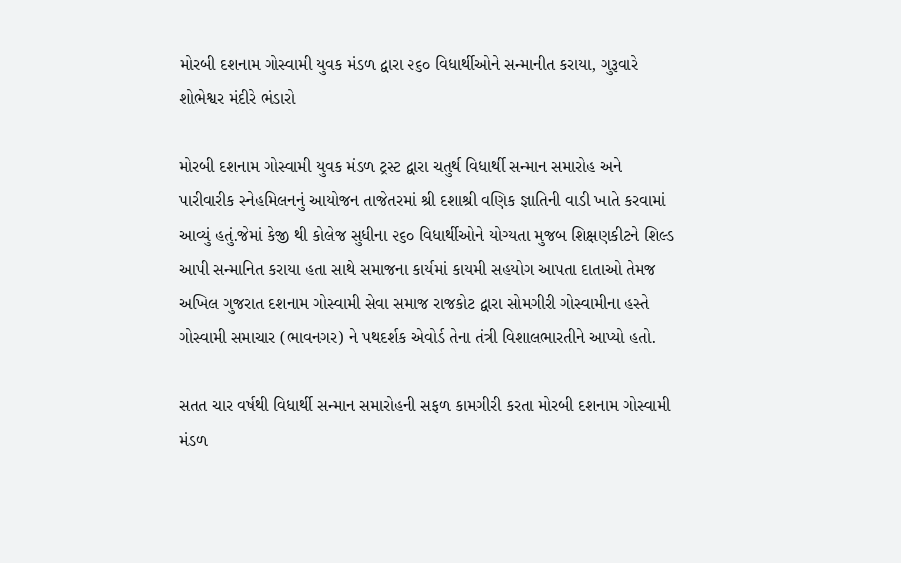મોરબી દશનામ ગોસ્વામી યુવક મંડળ દ્વારા ૨૬૦ વિધાર્થીઓને સન્માનીત કરાયા, ગુરૂવારે શોભેશ્વર મંદીરે ભંડારો

મોરબી દશનામ ગોસ્વામી યુવક મંડળ ટ્રસ્ટ દ્વારા ચતુર્થ વિધાર્થી સન્માન સમારોહ અને પારીવારીક સ્નેહમિલનનું આયોજન તાજેતરમાં શ્રી દશાશ્રી વણિક જ્ઞાતિની વાડી ખાતે કરવામાં આવ્યું હતું.જેમાં કેજી થી કોલેજ સુધીના ૨૬૦ વિધાર્થીઓને યોગ્યતા મુજબ શિક્ષણકીટને શિલ્ડ આપી સન્માનિત કરાયા હતા સાથે સમાજના કાર્યમાં કાયમી સહયોગ આપતા દાતાઓ તેમજ અખિલ ગુજરાત દશનામ ગોસ્વામી સેવા સમાજ રાજકોટ દ્વારા સોમગીરી ગોસ્વામીના હસ્તે ગોસ્વામી સમાચાર (ભાવનગર) ને પથદર્શક એવોર્ડ તેના તંત્રી વિશાલભારતીને આપ્યો હતો.

સતત ચાર વર્ષથી વિધાર્થી સન્માન સમારોહની સફળ કામગીરી કરતા મોરબી દશનામ ગોસ્વામી મંડળ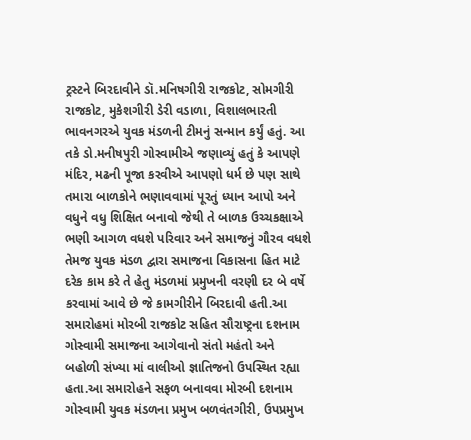ટ્રસ્ટને બિરદાવીને ડૉ.મનિષગીરી રાજકોટ, સોમગીરી રાજકોટ, મુકેશગીરી ડેરી વડાળા, વિશાલભારતી ભાવનગરએ યુવક મંડળની ટીમનું સન્માન કર્યું હતું. આ તકે ડો.મનીષપુરી ગોસ્વામીએ જણાવ્યું હતું કે આપણે મંદિર, મઢની પૂજા કરવીએ આપણો ધર્મ છે પણ સાથે તમારા બાળકોને ભણાવવામાં પૂરતું ધ્યાન આપો અને વધુને વધુ શિક્ષિત બનાવો જેથી તે બાળક ઉચ્ચકક્ષાએ ભણી આગળ વધશે પરિવાર અને સમાજનું ગૌરવ વધશે તેમજ યુવક મંડળ દ્વારા સમાજના વિકાસના હિત માટે દરેક કામ કરે તે હેતુ મંડળમાં પ્રમુખની વરણી દર બે વર્ષે કરવામાં આવે છે જે કામગીરીને બિરદાવી હતી.આ સમારોહમાં મોરબી રાજકોટ સહિત સૌરાષ્ટ્રના દશનામ ગોસ્વામી સમાજના આગેવાનો સંતો મહંતો અને બહોળી સંખ્યા માં વાલીઓ જ્ઞાતિજનો ઉપસ્થિત રહ્યા હતા.આ સમારોહને સફળ બનાવવા મોરબી દશનામ ગોસ્વામી યુવક મંડળના પ્રમુખ બળવંતગીરી, ઉપપ્રમુખ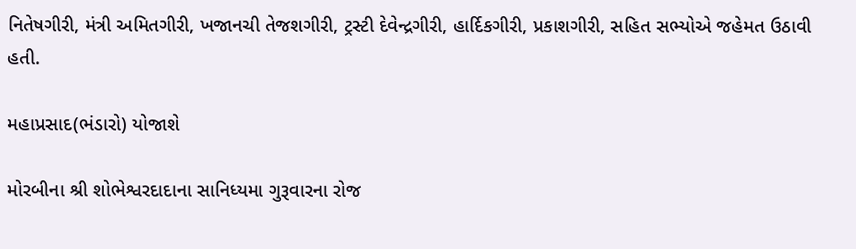નિતેષગીરી, મંત્રી અમિતગીરી, ખજાનચી તેજશગીરી, ટ્રસ્ટી દેવેન્દ્રગીરી, હાર્દિકગીરી, પ્રકાશગીરી, સહિત સભ્યોએ જહેમત ઉઠાવી હતી.

મહાપ્રસાદ(ભંડારો) યોજાશે

મોરબીના શ્રી શોભેશ્વરદાદાના સાનિધ્યમા ગુરૂવારના રોજ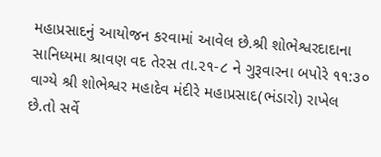મહાપ્રસાદનું આયોજન કરવામાં આવેલ છે.શ્રી શોભેશ્વરદાદાના સાનિધ્યમા શ્રાવણ વદ તેરસ તા.૨૧-૮ ને ગુરૂવારના બપોરે ૧૧:૩૦ વાગ્યે શ્રી શોભેશ્વર મહાદેવ મંદીરે મહાપ્રસાદ(ભંડારો) રાખેલ છે.તો સર્વે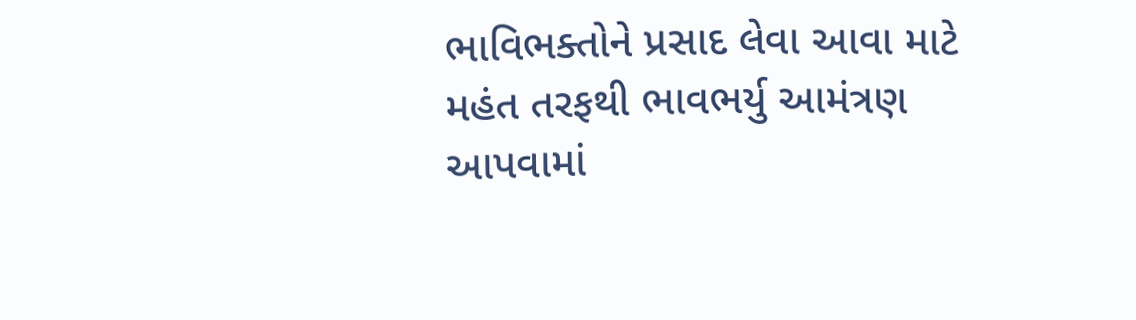ભાવિભક્તોને પ્રસાદ લેવા આવા માટે મહંત તરફથી ભાવભર્યુ આમંત્રણ આપવામાં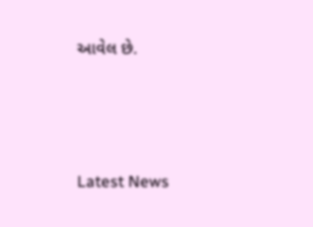આવેલ છે.






Latest News